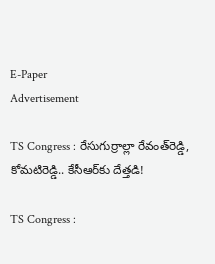E-Paper
Advertisement

TS Congress : రేసుగుర్రాల్లా రేవంత్‌రెడ్డి, కోమటిరెడ్డి.. కేసీఆర్‌కు దేత్తడి!

TS Congress :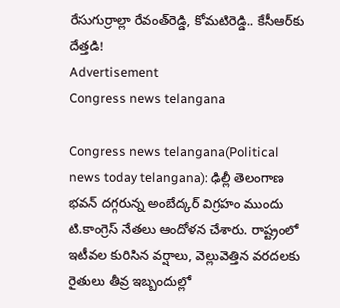రేసుగుర్రాల్లా రేవంత్‌రెడ్డి, కోమటిరెడ్డి.. కేసీఆర్‌కు దేత్తడి!
Advertisement
Congress news telangana

Congress news telangana(Political news today telangana): ఢిల్లీ తెలంగాణ భవన్ దగ్గరున్న అంబేద్కర్ విగ్రహం ముందు టి.కాంగ్రెస్ నేతలు ఆందోళన చేశారు. రాష్ట్రంలో ఇటీవల కురిసిన వర్షాలు, వెల్లువెత్తిన వరదలకు రైతులు తీవ్ర ఇబ్బందుల్లో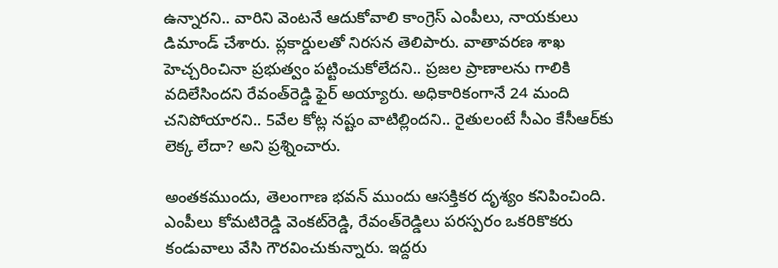ఉన్నారని.. వారిని వెంటనే ఆదుకోవాలి కాంగ్రెస్ ఎంపీలు, నాయకులు డిమాండ్ చేశారు. ప్లకార్డులతో నిరసన తెలిపారు. వాతావరణ శాఖ హెచ్చరించినా ప్రభుత్వం పట్టించుకోలేదని.. ప్రజల ప్రాణాలను గాలికి వదిలేసిందని రేవంత్‌రెడ్డి ఫైర్ అయ్యారు. అధికారికంగానే 24 మంది చనిపోయారని.. 5వేల కోట్ల నష్టం వాటిల్లిందని.. రైతులంటే సీఎం కేసీఆర్‌కు లెక్క లేదా? అని ప్రశ్నించారు.

అంతకముందు, తెలంగాణ భవన్‌ ముందు ఆసక్తికర దృశ్యం కనిపించింది. ఎంపీలు కోమటిరెడ్డి వెంకట్‌రెడ్డి, రేవంత్‌రెడ్డిలు పరస్పరం ఒకరికొకరు కండువాలు వేసి గౌరవించుకున్నారు. ఇద్దరు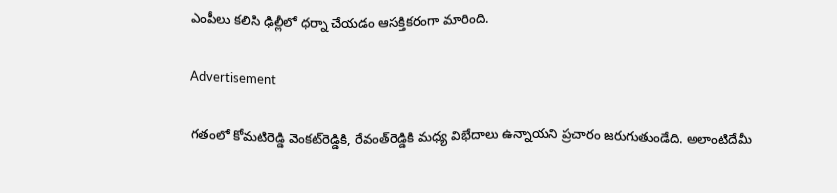ఎంపీలు కలిసి ఢిల్లీలో ధర్నా చేయడం ఆసక్తికరంగా మారింది.

Advertisement

గతంలో కోమటిరెడ్డి వెంకట్‌రెడ్డికి, రేవంత్‌రెడ్డికి మధ్య విభేదాలు ఉన్నాయని ప్రచారం జరుగుతుండేది. అలాంటిదేమీ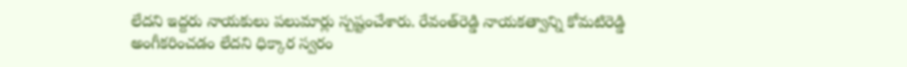లేదని ఇద్దరు నాయకులు పలుమార్లు స్పష్టంచేశారు. రేవంత్‌రెడ్డి నాయకత్వాన్ని కోమటిరెడ్డి అంగీకరించడం లేదని ధిక్కార స్వరం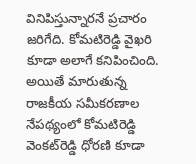వినిపిస్తున్నారనే ప్రచారం జరిగేది. కోమటిరెడ్డి వైఖరి కూడా అలాగే కనిపించింది. అయితే మారుతున్న రాజకీయ సమీకరణాల నేపథ్యంలో కోమటిరెడ్డి వెంకట్‌రెడ్డి ధోరణి కూడా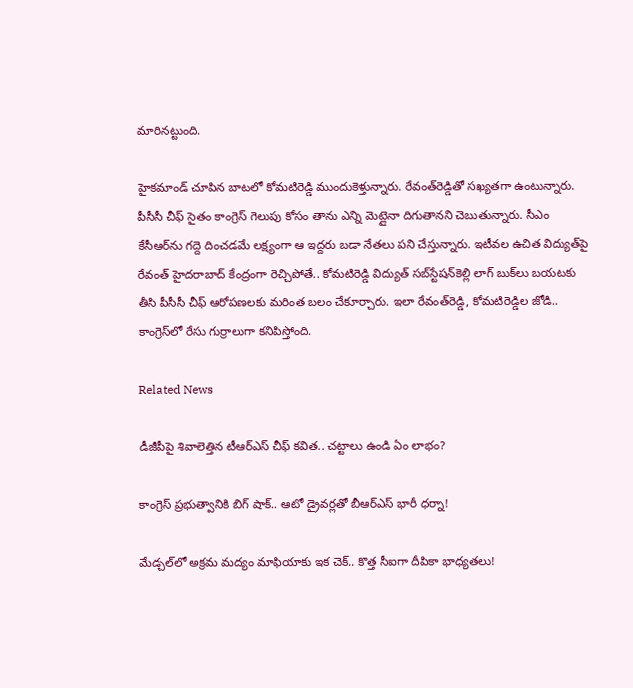మారినట్టుంది.

హైకమాండ్ చూపిన బాటలో కోమటిరెడ్డి ముందుకెళ్తున్నారు. రేవంత్‌రెడ్డితో సఖ్యతగా ఉంటున్నారు. పీసీసీ చీఫ్ సైతం కాంగ్రెస్ గెలుపు కోసం తాను ఎన్ని మెట్లైనా దిగుతానని చెబుతున్నారు. సీఎం కేసీఆర్‌ను గద్దె దించడమే లక్ష్యంగా ఆ ఇద్దరు బడా నేతలు పని చేస్తున్నారు. ఇటీవల ఉచిత విద్యుత్‌పై రేవంత్ హైదరాబాద్ కేంద్రంగా రెచ్చిపోతే.. కోమటిరెడ్డి విద్యుత్ సబ్‌స్టేషన్‌కెల్లి లాగ్ బుక్‌లు బయటకు తీసి పీసీసీ చీఫ్ ఆరోపణలకు మరింత బలం చేకూర్చారు. ఇలా రేవంత్‌రెడ్డి, కోమటిరెడ్డిల జోడి.. కాంగ్రెస్‌లో రేసు గుర్రాలుగా కనిపిస్తోంది.

Related News

డీజీపీపై శివాలెత్తిన టీఆర్ఎస్ చీఫ్ కవిత.. చట్టాలు ఉండి ఏం లాభం?

కాంగ్రెస్ ప్రభుత్వానికి బిగ్ షాక్.. ఆటో డ్రైవర్లతో బీఆర్ఎస్ భారీ ధర్నా!

మేడ్చల్‌లో అక్రమ మద్యం మాఫియాకు ఇక చెక్.. కొత్త సీఐగా దీపికా భాధ్యతలు!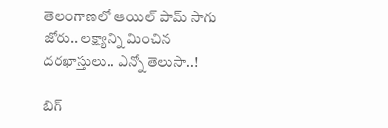తెలంగాణలో ఆయిల్ పామ్ సాగు జోరు.. లక్ష్యాన్ని మించిన దరఖాస్తులు.. ఎన్నో తెలుసా..!

బిగ్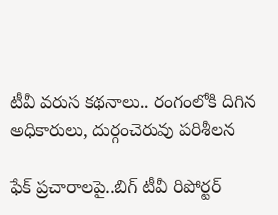టీవీ వరుస కథనాలు.. రంగంలోకి దిగిన అధికారులు, దుర్గంచెరువు పరిశీలన

ఫేక్ ప్రచారాలపై..బిగ్ టీవీ రిపోర్టర్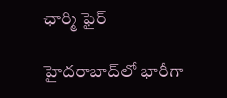ఛార్మి ఫైర్

హైదరాబాద్‌లో భారీగా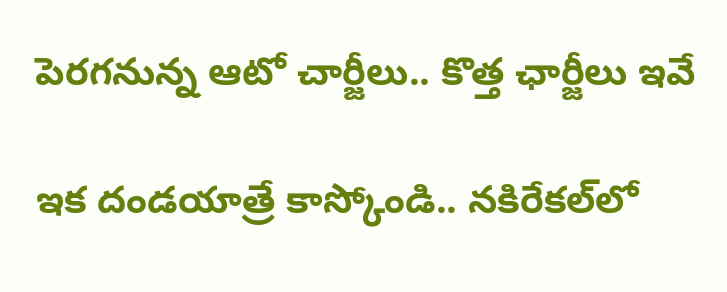పెరగనున్న ఆటో చార్జీలు.. కొత్త ఛార్జీలు ఇవే

ఇక దండయాత్రే కాస్కోండి.. నకిరేకల్‌లో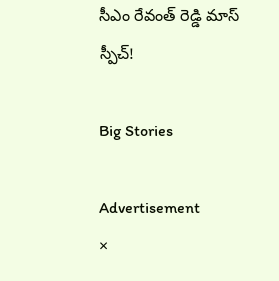సీఎం రేవంత్ రెడ్డి మాస్ స్పీచ్!

Big Stories

Advertisement
×